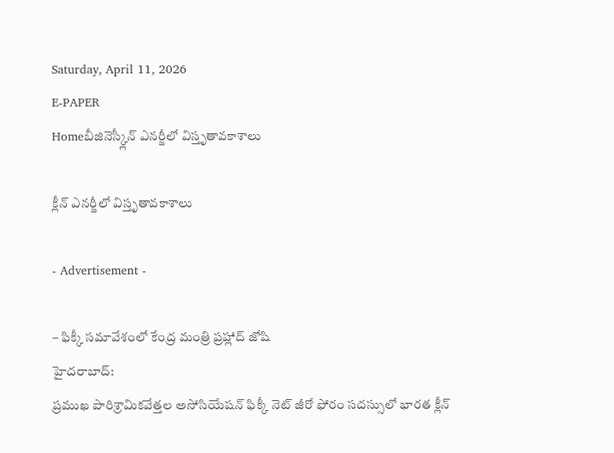Saturday, April 11, 2026
E-PAPER
Homeబీజినెస్క్లీన్‌ ఎనర్జీలో విస్తృతావకాశాలు

క్లీన్‌ ఎనర్జీలో విస్తృతావకాశాలు

- Advertisement -

– ఫిక్కీ సమావేశంలో కేంద్ర మంత్రి ప్రహ్లాద్‌ జోషి
హైదరాబాద్‌:
ప్రముఖ పారిశ్రామికవేత్తల అసోసియేషన్‌ ఫిక్కీ నెట్‌ జీరో ఫోరం సదస్సులో భారత క్లీన్‌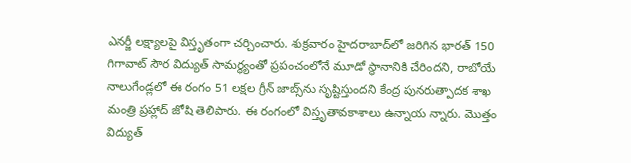ఎనర్జీ లక్ష్యాలపై విస్తృతంగా చర్చించారు. శుక్రవారం హైదరాబాద్‌లో జరిగిన భారత్‌ 150 గిగావాట్‌ సౌర విద్యుత్‌ సామర్థ్యంతో ప్రపంచంలోనే మూడో స్థానానికి చేరిందని, రాబోయే నాలుగేండ్లలో ఈ రంగం 51 లక్షల గ్రీన్‌ జాబ్స్‌ను సృష్టిస్తుందని కేంద్ర పునరుత్పాదక శాఖ మంత్రి ప్రహ్లాద్‌ జోషి తెలిపారు. ఈ రంగంలో విస్తృతావకాశాలు ఉన్నాయ న్నారు. మొత్తం విద్యుత్‌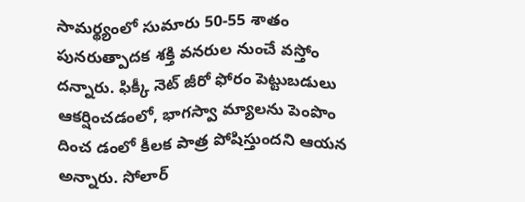సామర్థ్యంలో సుమారు 50-55 శాతం పునరుత్పాదక శక్తి వనరుల నుంచే వస్తోం దన్నారు. ఫిక్కీ నెట్‌ జీరో ఫోరం పెట్టుబడులు ఆకర్షించడంలో, భాగస్వా మ్యాలను పెంపొం దించ డంలో కీలక పాత్ర పోషిస్తుందని ఆయన అన్నారు. సోలార్‌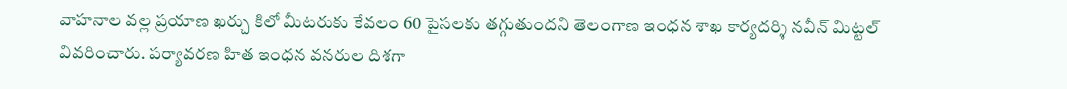వాహనాల వల్ల ప్రయాణ ఖర్చు కిలో మీటరుకు కేవలం 60 పైసలకు తగ్గుతుందని తెలంగాణ ఇంధన శాఖ కార్యదర్శి నవీన్‌ మిట్టల్‌ వివరించారు. పర్యావరణ హిత ఇంధన వనరుల దిశగా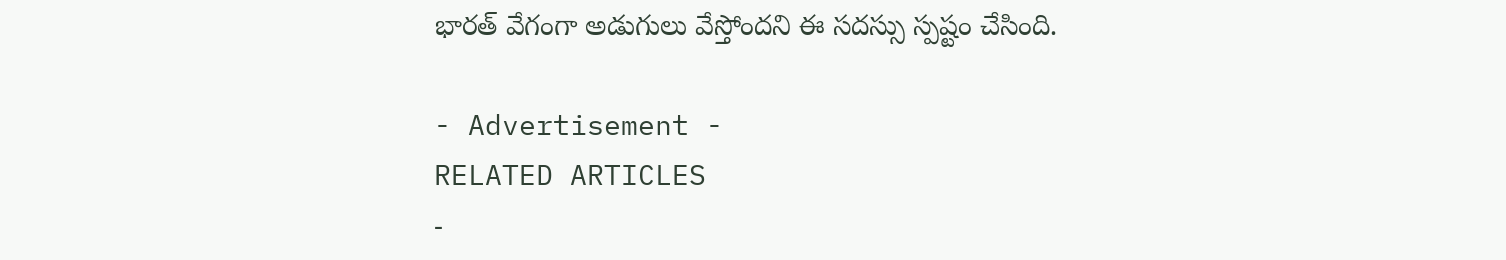భారత్‌ వేగంగా అడుగులు వేస్తోందని ఈ సదస్సు స్పష్టం చేసింది.

- Advertisement -
RELATED ARTICLES
-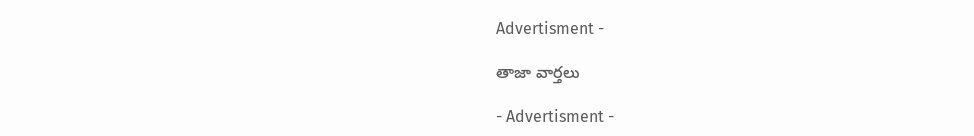Advertisment -

తాజా వార్తలు

- Advertisment -